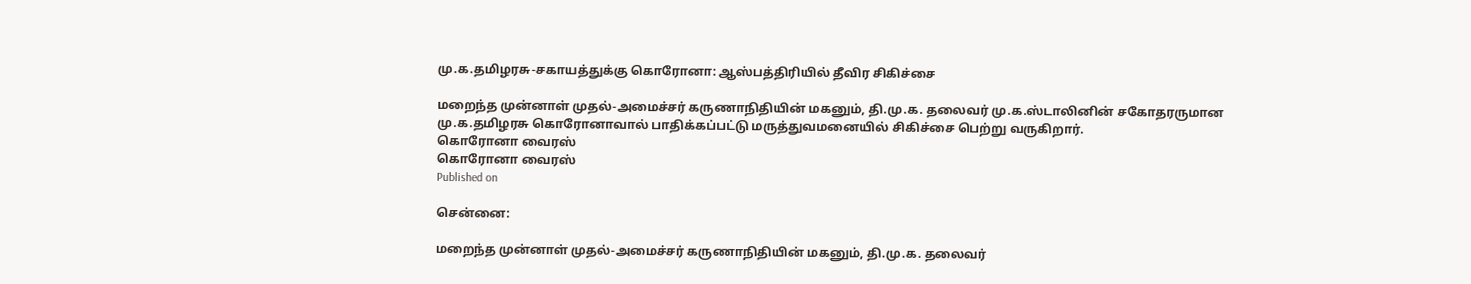மு.க.தமிழரசு-சகாயத்துக்கு கொரோனா: ஆஸ்பத்திரியில் தீவிர சிகிச்சை

மறைந்த முன்னாள் முதல்-அமைச்சர் கருணாநிதியின் மகனும், தி.மு.க. தலைவர் மு.க.ஸ்டாலினின் சகோதரருமான மு.க.தமிழரசு கொரோனாவால் பாதிக்கப்பட்டு மருத்துவமனையில் சிகிச்சை பெற்று வருகிறார்.
கொரோனா வைரஸ்
கொரோனா வைரஸ்
Published on

சென்னை:

மறைந்த முன்னாள் முதல்-அமைச்சர் கருணாநிதியின் மகனும், தி.மு.க. தலைவர்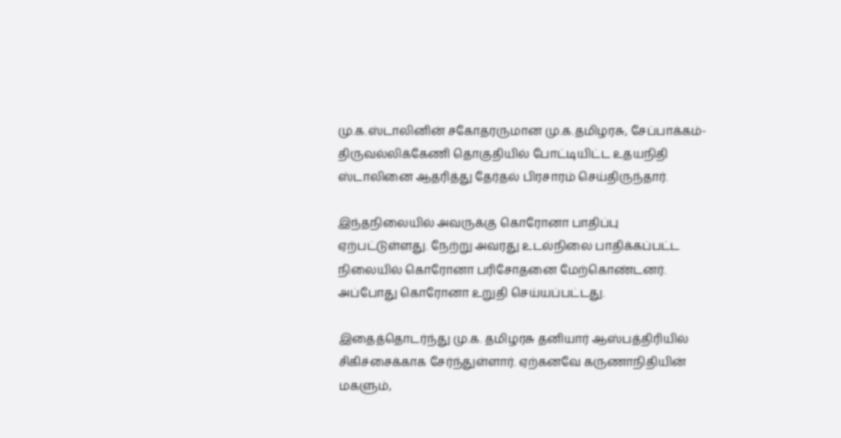மு.க.ஸ்டாலினின் சகோதரருமான மு.க.தமிழரசு, சேப்பாக்கம்- திருவல்லிக்கேணி தொகுதியில் போட்டியிட்ட உதயநிதி ஸ்டாலினை ஆதரித்து தேர்தல் பிரசாரம் செய்திருந்தார்.

இந்தநிலையில் அவருக்கு கொரோனா பாதிப்பு ஏற்பட்டுள்ளது. நேற்று அவரது உடல்நிலை பாதிக்கப்பட்ட நிலையில் கொரோனா பரிசோதனை மேற்கொண்டனர். அப்போது கொரோனா உறுதி செய்யப்பட்டது.

இதைத்தொடர்ந்து மு.க. தமிழரசு தனியார் ஆஸ்பத்திரியில் சிகிச்சைக்காக சேர்ந்துள்ளார். ஏற்கனவே கருணாநிதியின் மகளும்,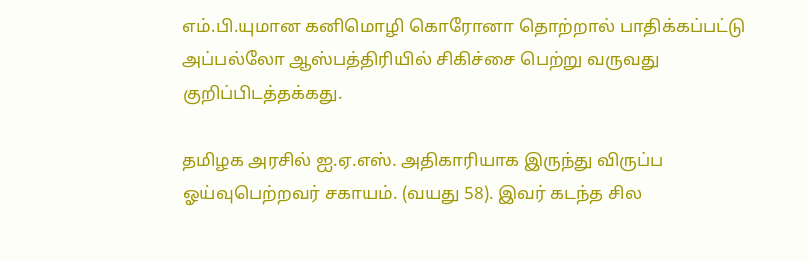எம்.பி.யுமான கனிமொழி கொரோனா தொற்றால் பாதிக்கப்பட்டு அப்பல்லோ ஆஸ்பத்திரியில் சிகிச்சை பெற்று வருவது குறிப்பிடத்தக்கது.

தமிழக அரசில் ஐ.ஏ.எஸ். அதிகாரியாக இருந்து விருப்ப ஓய்வுபெற்றவர் சகாயம். (வயது 58). இவர் கடந்த சில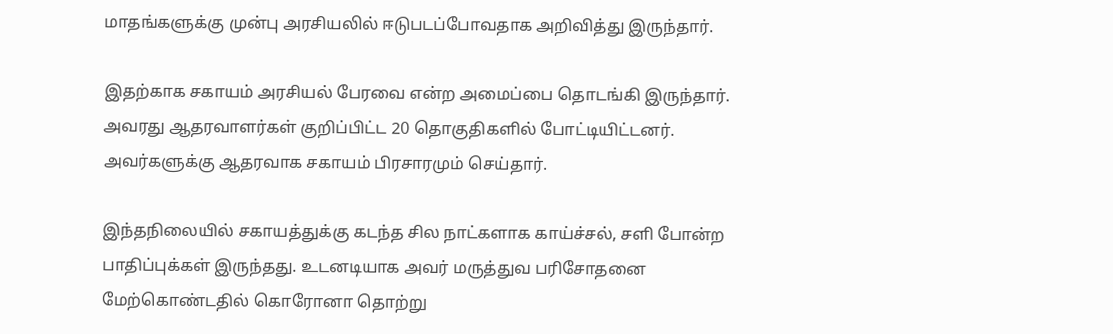மாதங்களுக்கு முன்பு அரசியலில் ஈடுபடப்போவதாக அறிவித்து இருந்தார்.

இதற்காக சகாயம் அரசியல் பேரவை என்ற அமைப்பை தொடங்கி இருந்தார். அவரது ஆதரவாளர்கள் குறிப்பிட்ட 20 தொகுதிகளில் போட்டியிட்டனர். அவர்களுக்கு ஆதரவாக சகாயம் பிரசாரமும் செய்தார்.

இந்தநிலையில் சகாயத்துக்கு கடந்த சில நாட்களாக காய்ச்சல், சளி போன்ற பாதிப்புக்கள் இருந்தது. உடனடியாக அவர் மருத்துவ பரிசோதனை மேற்கொண்டதில் கொரோனா தொற்று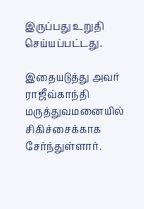இருப்பது உறுதி செய்யப்பட்டது.

இதையடுத்து அவர் ராஜீவ்காந்தி மருத்துவமனையில் சிகிச்சைக்காக சேர்ந்துள்ளார்.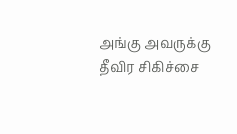அங்கு அவருக்கு தீவிர சிகிச்சை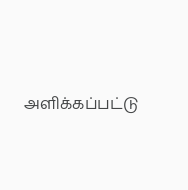அளிக்கப்பட்டு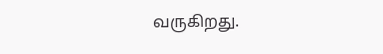வருகிறது.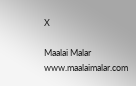X

Maalai Malar
www.maalaimalar.com